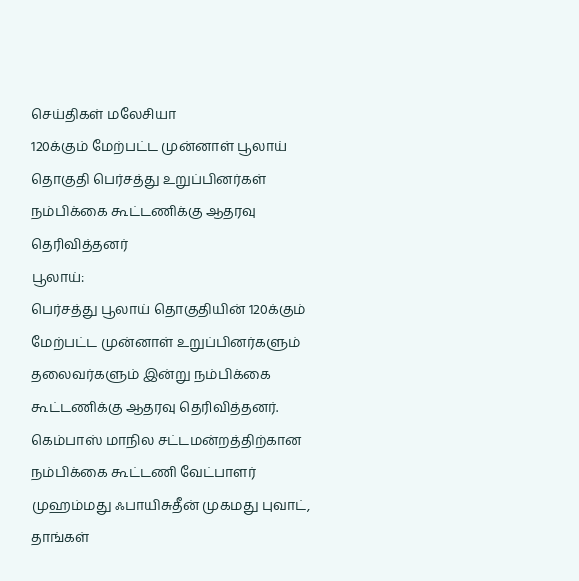செய்திகள் மலேசியா
120க்கும் மேற்பட்ட முன்னாள் பூலாய் தொகுதி பெர்சத்து உறுப்பினர்கள் நம்பிக்கை கூட்டணிக்கு ஆதரவு தெரிவித்தனர்
பூலாய்:
பெர்சத்து பூலாய் தொகுதியின் 120க்கும் மேற்பட்ட முன்னாள் உறுப்பினர்களும் தலைவர்களும் இன்று நம்பிக்கை கூட்டணிக்கு ஆதரவு தெரிவித்தனர்.
கெம்பாஸ் மாநில சட்டமன்றத்திற்கான நம்பிக்கை கூட்டணி வேட்பாளர் முஹம்மது ஃபாயிசுதீன் முகமது புவாட்,
தாங்கள்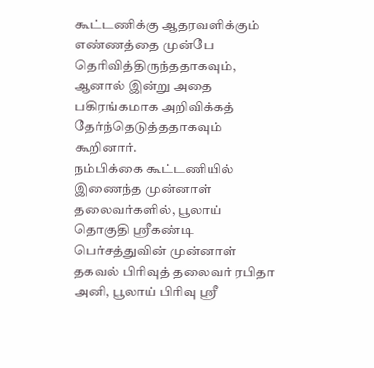கூட்டணிக்கு ஆதரவளிக்கும் எண்ணத்தை முன்பே தெரிவித்திருந்ததாகவும், ஆனால் இன்று அதை பகிரங்கமாக அறிவிக்கத் தேர்ந்தெடுத்ததாகவும் கூறினார்.
நம்பிக்கை கூட்டணியில் இணைந்த முன்னாள் தலைவர்களில், பூலாய் தொகுதி ஸ்ரீகண்டி பெர்சத்துவின் முன்னாள் தகவல் பிரிவுத் தலைவர் ரபிதா அனி, பூலாய் பிரிவு ஸ்ரீ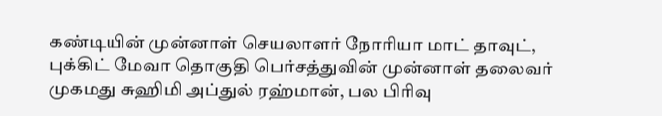கண்டியின் முன்னாள் செயலாளர் நோரியா மாட் தாவுட், புக்கிட் மேவா தொகுதி பெர்சத்துவின் முன்னாள் தலைவர் முகமது சுஹிமி அப்துல் ரஹ்மான், பல பிரிவு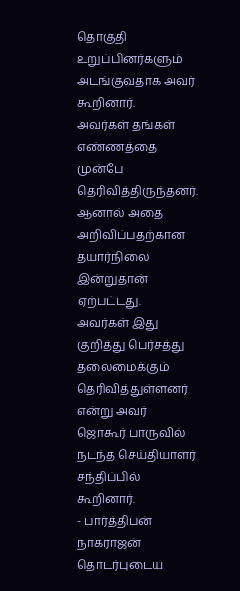தொகுதி உறுப்பினர்களும் அடங்குவதாக அவர் கூறினார்.
அவர்கள் தங்கள் எண்ணத்தை முன்பே தெரிவித்திருந்தனர். ஆனால் அதை அறிவிப்பதற்கான தயார்நிலை இன்றுதான் ஏற்பட்டது.
அவர்கள் இது குறித்து பெர்சத்து தலைமைக்கும் தெரிவித்துள்ளனர் என்று அவர் ஜொகூர் பாருவில் நடந்த செய்தியாளர் சந்திப்பில் கூறினார்.
- பார்த்திபன் நாகராஜன்
தொடர்புடைய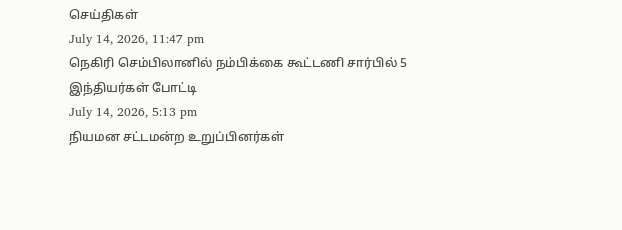செய்திகள்
July 14, 2026, 11:47 pm
நெகிரி செம்பிலானில் நம்பிக்கை கூட்டணி சார்பில் 5 இந்தியர்கள் போட்டி
July 14, 2026, 5:13 pm
நியமன சட்டமன்ற உறுப்பினர்கள்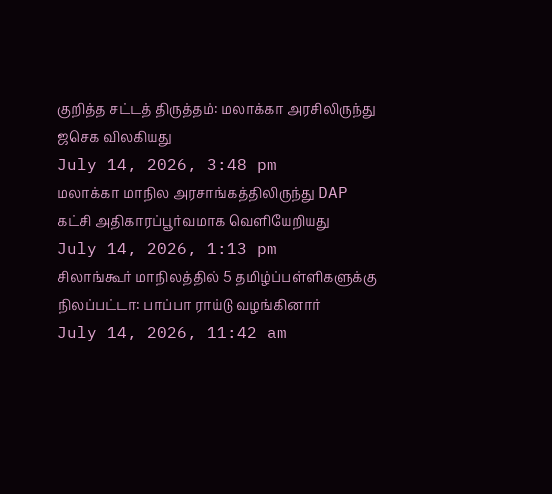குறித்த சட்டத் திருத்தம்: மலாக்கா அரசிலிருந்து ஜசெக விலகியது
July 14, 2026, 3:48 pm
மலாக்கா மாநில அரசாங்கத்திலிருந்து DAP கட்சி அதிகாரப்பூர்வமாக வெளியேறியது
July 14, 2026, 1:13 pm
சிலாங்கூர் மாநிலத்தில் 5 தமிழ்ப்பள்ளிகளுக்கு நிலப்பட்டா: பாப்பா ராய்டு வழங்கினார்
July 14, 2026, 11:42 am